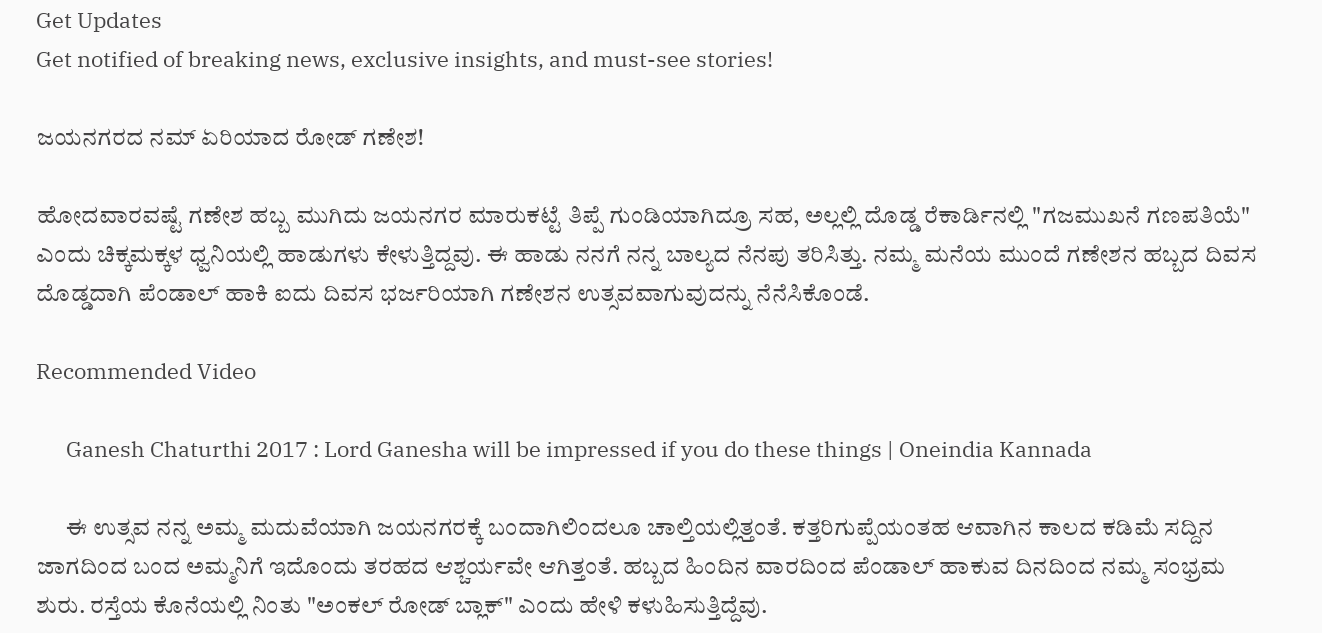Get Updates
Get notified of breaking news, exclusive insights, and must-see stories!

ಜಯನಗರದ ನಮ್ ಏರಿಯಾದ ರೋಡ್ ಗಣೇಶ!

ಹೋದವಾರವಷ್ಟೆ ಗಣೇಶ ಹಬ್ಬ ಮುಗಿದು ಜಯನಗರ ಮಾರುಕಟ್ಟೆ ತಿಪ್ಪೆ ಗುಂಡಿಯಾಗಿದ್ರೂ ಸಹ, ಅಲ್ಲಲ್ಲಿ ದೊಡ್ಡ ರೆಕಾರ್ಡಿನಲ್ಲಿ "ಗಜಮುಖನೆ ಗಣಪತಿಯೆ" ಎಂದು ಚಿಕ್ಕಮಕ್ಕಳ ಧ್ವನಿಯಲ್ಲಿ ಹಾಡುಗಳು ಕೇಳುತ್ತಿದ್ದವು. ಈ ಹಾಡು ನನಗೆ ನನ್ನ ಬಾಲ್ಯದ ನೆನಪು ತರಿಸಿತ್ತು. ನಮ್ಮ ಮನೆಯ ಮುಂದೆ ಗಣೇಶನ ಹಬ್ಬದ ದಿವಸ ದೊಡ್ಡದಾಗಿ ಪೆಂಡಾಲ್ ಹಾಕಿ ಐದು ದಿವಸ ಭರ್ಜರಿಯಾಗಿ ಗಣೇಶನ ಉತ್ಸವವಾಗುವುದನ್ನು ನೆನೆಸಿಕೊಂಡೆ.

Recommended Video

      Ganesh Chaturthi 2017 : Lord Ganesha will be impressed if you do these things | Oneindia Kannada

      ಈ ಉತ್ಸವ ನನ್ನ ಅಮ್ಮ ಮದುವೆಯಾಗಿ ಜಯನಗರಕ್ಕೆ ಬಂದಾಗಿಲಿಂದಲೂ ಚಾಲ್ತಿಯಲ್ಲಿತ್ತಂತೆ. ಕತ್ತರಿಗುಪ್ಪೆಯಂತಹ ಆವಾಗಿನ ಕಾಲದ ಕಡಿಮೆ ಸದ್ದಿನ ಜಾಗದಿಂದ ಬಂದ ಅಮ್ಮನಿಗೆ ಇದೊಂದು ತರಹದ ಆಶ್ಚರ್ಯವೇ ಆಗಿತ್ತಂತೆ. ಹಬ್ಬದ ಹಿಂದಿನ ವಾರದಿಂದ ಪೆಂಡಾಲ್ ಹಾಕುವ ದಿನದಿಂದ ನಮ್ಮ ಸಂಭ್ರಮ ಶುರು. ರಸ್ತೆಯ ಕೊನೆಯಲ್ಲಿ ನಿಂತು "ಅಂಕಲ್ ರೋಡ್ ಬ್ಲಾಕ್" ಎಂದು ಹೇಳಿ ಕಳುಹಿಸುತ್ತಿದ್ದೆವು.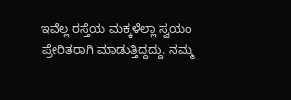ಇವೆಲ್ಲ ರಸ್ತೆಯ ಮಕ್ಕಳೆಲ್ಲಾ ಸ್ವಯಂ ಪ್ರೇರಿತರಾಗಿ ಮಾಡುತ್ತಿದ್ದದ್ದು. ನಮ್ಮ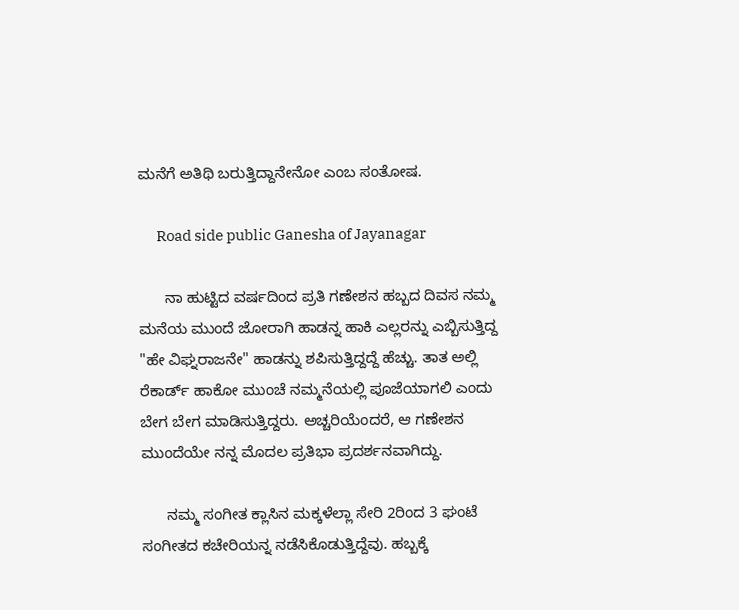ಮನೆಗೆ ಅತಿಥಿ ಬರುತ್ತಿದ್ದಾನೇನೋ ಎಂಬ ಸಂತೋಷ.

      Road side public Ganesha of Jayanagar

      ನಾ ಹುಟ್ಟಿದ ವರ್ಷದಿಂದ ಪ್ರತಿ ಗಣೇಶನ ಹಬ್ಬದ ದಿವಸ ನಮ್ಮ ಮನೆಯ ಮುಂದೆ ಜೋರಾಗಿ ಹಾಡನ್ನ ಹಾಕಿ ಎಲ್ಲರನ್ನು ಎಬ್ಬಿಸುತ್ತಿದ್ದ "ಹೇ ವಿಘ್ನರಾಜನೇ" ಹಾಡನ್ನು ಶಪಿಸುತ್ತಿದ್ದದ್ದೆ ಹೆಚ್ಚು. ತಾತ ಅಲ್ಲಿ ರೆಕಾರ್ಡ್ ಹಾಕೋ ಮುಂಚೆ ನಮ್ಮನೆಯಲ್ಲಿ ಪೂಜೆಯಾಗಲಿ ಎಂದು ಬೇಗ ಬೇಗ ಮಾಡಿಸುತ್ತಿದ್ದರು. ಅಚ್ಚರಿಯೆಂದರೆ, ಆ ಗಣೇಶನ ಮುಂದೆಯೇ ನನ್ನ ಮೊದಲ ಪ್ರತಿಭಾ ಪ್ರದರ್ಶನವಾಗಿದ್ದು.

      ನಮ್ಮ ಸಂಗೀತ ಕ್ಲಾಸಿನ ಮಕ್ಕಳೆಲ್ಲಾ ಸೇರಿ 2ರಿಂದ 3 ಘಂಟೆ ಸಂಗೀತದ ಕಚೇರಿಯನ್ನ ನಡೆಸಿಕೊಡುತ್ತಿದ್ದೆವು. ಹಬ್ಬಕ್ಕೆ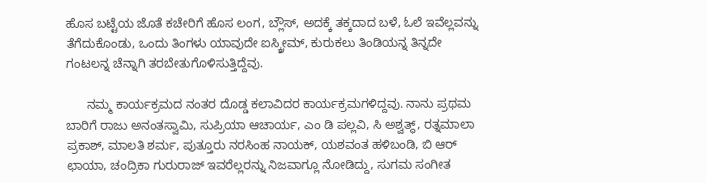ಹೊಸ ಬಟ್ಟೆಯ ಜೊತೆ ಕಚೇರಿಗೆ ಹೊಸ ಲಂಗ, ಬ್ಲೌಸ್, ಅದಕ್ಕೆ ತಕ್ಕದಾದ ಬಳೆ, ಓಲೆ ಇವೆಲ್ಲವನ್ನು ತೆಗೆದುಕೊಂಡು, ಒಂದು ತಿಂಗಳು ಯಾವುದೇ ಐಸ್ಕ್ರೀಮ್, ಕುರುಕಲು ತಿಂಡಿಯನ್ನ ತಿನ್ನದೇ ಗಂಟಲನ್ನ ಚೆನ್ನಾಗಿ ತರಬೇತುಗೊಳಿಸುತ್ತಿದ್ದೆವು.

      ನಮ್ಮ ಕಾರ್ಯಕ್ರಮದ ನಂತರ ದೊಡ್ಡ ಕಲಾವಿದರ ಕಾರ್ಯಕ್ರಮಗಳಿದ್ದವು. ನಾನು ಪ್ರಥಮ ಬಾರಿಗೆ ರಾಜು ಅನಂತಸ್ವಾಮಿ, ಸುಪ್ರಿಯಾ ಆಚಾರ್ಯ, ಎಂ ಡಿ ಪಲ್ಲವಿ, ಸಿ ಅಶ್ವತ್ಥ್, ರತ್ನಮಾಲಾ ಪ್ರಕಾಶ್, ಮಾಲತಿ ಶರ್ಮ, ಪುತ್ತೂರು ನರಸಿಂಹ ನಾಯಕ್, ಯಶವಂತ ಹಳಿಬಂಡಿ, ಬಿ ಆರ್ ಛಾಯಾ, ಚಂದ್ರಿಕಾ ಗುರುರಾಜ್ ಇವರೆಲ್ಲರನ್ನು ನಿಜವಾಗ್ಲೂ ನೋಡಿದ್ದು, ಸುಗಮ ಸಂಗೀತ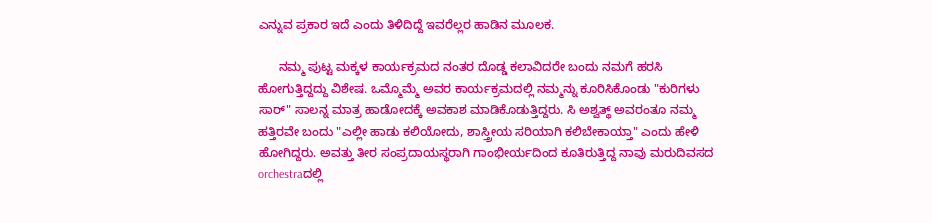ಎನ್ನುವ ಪ್ರಕಾರ ಇದೆ ಎಂದು ತಿಳಿದಿದ್ದೆ ಇವರೆಲ್ಲರ ಹಾಡಿನ ಮೂಲಕ.

      ನಮ್ಮ ಪುಟ್ಟ ಮಕ್ಕಳ ಕಾರ್ಯಕ್ರಮದ ನಂತರ ದೊಡ್ಡ ಕಲಾವಿದರೇ ಬಂದು ನಮಗೆ ಹರಸಿ ಹೋಗುತ್ತಿದ್ದದ್ದು ವಿಶೇಷ. ಒಮ್ಮೊಮ್ಮೆ ಅವರ ಕಾರ್ಯಕ್ರಮದಲ್ಲಿ ನಮ್ಮನ್ನು ಕೂರಿಸಿಕೊಂಡು "ಕುರಿಗಳು ಸಾರ್" ಸಾಲನ್ನ ಮಾತ್ರ ಹಾಡೋದಕ್ಕೆ ಅವಕಾಶ ಮಾಡಿಕೊಡುತ್ತಿದ್ದರು. ಸಿ ಅಶ್ವತ್ಥ್ ಅವರಂತೂ ನಮ್ಮ ಹತ್ತಿರವೇ ಬಂದು "ಎಲ್ಲೀ ಹಾಡು ಕಲಿಯೋದು, ಶಾಸ್ತ್ರೀಯ ಸರಿಯಾಗಿ ಕಲಿಬೇಕಾಯ್ತಾ" ಎಂದು ಹೇಳಿ ಹೋಗಿದ್ದರು. ಅವತ್ತು ತೀರ ಸಂಪ್ರದಾಯಸ್ಥರಾಗಿ ಗಾಂಭೀರ್ಯದಿಂದ ಕೂತಿರುತ್ತಿದ್ದ ನಾವು ಮರುದಿವಸದ orchestraದಲ್ಲಿ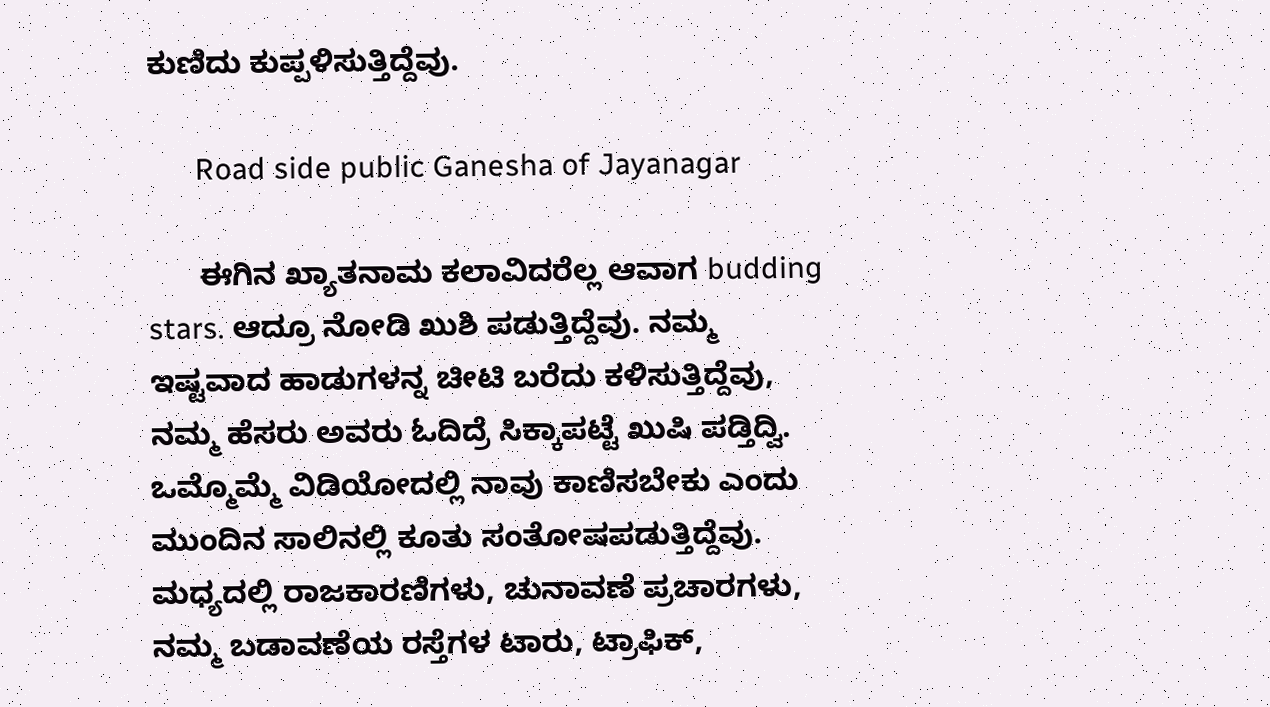ಕುಣಿದು ಕುಪ್ಪಳಿಸುತ್ತಿದ್ದೆವು.

      Road side public Ganesha of Jayanagar

      ಈಗಿನ ಖ್ಯಾತನಾಮ ಕಲಾವಿದರೆಲ್ಲ ಆವಾಗ budding stars. ಆದ್ರೂ ನೋಡಿ ಖುಶಿ ಪಡುತ್ತಿದ್ದೆವು. ನಮ್ಮ ಇಷ್ಟವಾದ ಹಾಡುಗಳನ್ನ ಚೀಟಿ ಬರೆದು ಕಳಿಸುತ್ತಿದ್ದೆವು, ನಮ್ಮ ಹೆಸರು ಅವರು ಓದಿದ್ರೆ ಸಿಕ್ಕಾಪಟ್ಟೆ ಖುಷಿ ಪಡ್ತಿದ್ವಿ. ಒಮ್ಮೊಮ್ಮೆ ವಿಡಿಯೋದಲ್ಲಿ ನಾವು ಕಾಣಿಸಬೇಕು ಎಂದು ಮುಂದಿನ ಸಾಲಿನಲ್ಲಿ ಕೂತು ಸಂತೋಷಪಡುತ್ತಿದ್ದೆವು. ಮಧ್ಯದಲ್ಲಿ ರಾಜಕಾರಣಿಗಳು, ಚುನಾವಣೆ ಪ್ರಚಾರಗಳು, ನಮ್ಮ ಬಡಾವಣೆಯ ರಸ್ತೆಗಳ ಟಾರು, ಟ್ರಾಫಿಕ್,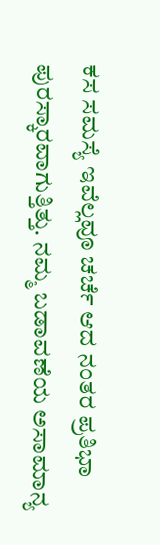ಕಸ ಸಮಸ್ಯೆ ಇವೆಲ್ಲವೂ ಚರ್ಚೆ ಆದ ನಂತರ ಪ್ರತಿಭಾ ಪುರಸ್ಕಾರವಾಗುತ್ತಿತ್ತು. ನಮ್ಮ ಬಡಾವಣೆಯ ಅಸಾಮಾನ್ಯ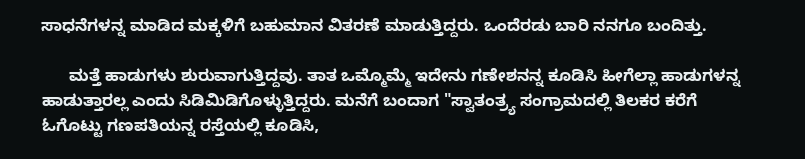ಸಾಧನೆಗಳನ್ನ ಮಾಡಿದ ಮಕ್ಕಳಿಗೆ ಬಹುಮಾನ ವಿತರಣೆ ಮಾಡುತ್ತಿದ್ದರು. ಒಂದೆರಡು ಬಾರಿ ನನಗೂ ಬಂದಿತ್ತು.

      ಮತ್ತೆ ಹಾಡುಗಳು ಶುರುವಾಗುತ್ತಿದ್ದವು. ತಾತ ಒಮ್ಮೊಮ್ಮೆ ಇದೇನು ಗಣೇಶನನ್ನ ಕೂಡಿಸಿ ಹೀಗೆಲ್ಲಾ ಹಾಡುಗಳನ್ನ ಹಾಡುತ್ತಾರಲ್ಲ ಎಂದು ಸಿಡಿಮಿಡಿಗೊಳ್ಳುತ್ತಿದ್ದರು. ಮನೆಗೆ ಬಂದಾಗ "ಸ್ವಾತಂತ್ರ್ಯ ಸಂಗ್ರಾಮದಲ್ಲಿ ತಿಲಕರ ಕರೆಗೆ ಓಗೊಟ್ಟು ಗಣಪತಿಯನ್ನ ರಸ್ತೆಯಲ್ಲಿ ಕೂಡಿಸಿ,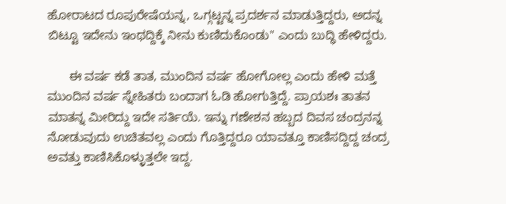ಹೋರಾಟದ ರೂಪುರೇಷೆಯನ್ನ, ಒಗ್ಗಟ್ಟನ್ನ ಪ್ರದರ್ಶನ ಮಾಡುತ್ತಿದ್ದರು, ಅದನ್ನ ಬಿಟ್ಟೂ ಇದೇನು ಇಂಥದ್ದಿಕ್ಕೆ ನೀನು ಕುಣಿದುಕೊಂಡು" ಎಂದು ಬುದ್ಧಿ ಹೇಳಿದ್ದರು.

      ಈ ವರ್ಷ ಕಡೆ ತಾತ, ಮುಂದಿನ ವರ್ಷ ಹೋಗೋಲ್ಲ ಎಂದು ಹೇಳಿ ಮತ್ತೆ ಮುಂದಿನ ವರ್ಷ ಸ್ನೇಹಿತರು ಬಂದಾಗ ಓಡಿ ಹೋಗುತ್ತಿದ್ದೆ. ಪ್ರಾಯಶಃ ತಾತನ ಮಾತನ್ನ ಮೀರಿದ್ದು ಇದೇ ಸರ್ತಿಯೆ. ಇನ್ನು ಗಣೇಶನ ಹಬ್ಬದ ದಿವಸ ಚಂದ್ರನನ್ನ ನೋಡುವುದು ಉಚಿತವಲ್ಲ ಎಂದು ಗೊತ್ತಿದ್ದರೂ ಯಾವತ್ತೂ ಕಾಣಿಸದ್ದಿದ್ದ ಚಂದ್ರ ಅವತ್ತು ಕಾಣಿಸಿಕೊಳ್ಳುತ್ತಲೇ ಇದ್ದ.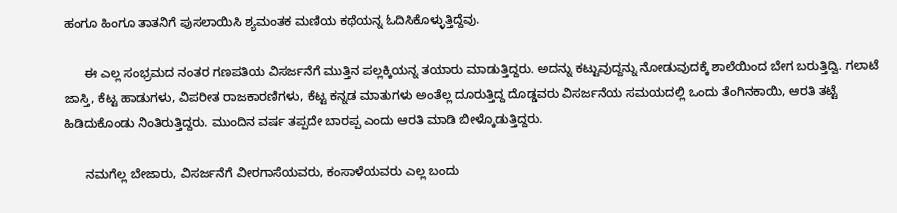ಹಂಗೂ ಹಿಂಗೂ ತಾತನಿಗೆ ಪುಸಲಾಯಿಸಿ ಶ್ಯಮಂತಕ ಮಣಿಯ ಕಥೆಯನ್ನ ಓದಿಸಿಕೊಳ್ಳುತ್ತಿದ್ದೆವು.

      ಈ ಎಲ್ಲ ಸಂಭ್ರಮದ ನಂತರ ಗಣಪತಿಯ ವಿಸರ್ಜನೆಗೆ ಮುತ್ತಿನ ಪಲ್ಲಕ್ಕಿಯನ್ನ ತಯಾರು ಮಾಡುತ್ತಿದ್ದರು. ಅದನ್ನು ಕಟ್ಟುವುದ್ದನ್ನು ನೋಡುವುದಕ್ಕೆ ಶಾಲೆಯಿಂದ ಬೇಗ ಬರುತ್ತಿದ್ವಿ. ಗಲಾಟೆ ಜಾಸ್ತಿ, ಕೆಟ್ಟ ಹಾಡುಗಳು, ವಿಪರೀತ ರಾಜಕಾರಣಿಗಳು, ಕೆಟ್ಟ ಕನ್ನಡ ಮಾತುಗಳು ಅಂತೆಲ್ಲ ದೂರುತ್ತಿದ್ದ ದೊಡ್ಡವರು ವಿಸರ್ಜನೆಯ ಸಮಯದಲ್ಲಿ ಒಂದು ತೆಂಗಿನಕಾಯಿ, ಆರತಿ ತಟ್ಟೆ ಹಿಡಿದುಕೊಂಡು ನಿಂತಿರುತ್ತಿದ್ದರು. ಮುಂದಿನ ವರ್ಷ ತಪ್ಪದೇ ಬಾರಪ್ಪ ಎಂದು ಆರತಿ ಮಾಡಿ ಬೀಳ್ಕೊಡುತ್ತಿದ್ದರು.

      ನಮಗೆಲ್ಲ ಬೇಜಾರು, ವಿಸರ್ಜನೆಗೆ ವೀರಗಾಸೆಯವರು, ಕಂಸಾಳೆಯವರು ಎಲ್ಲ ಬಂದು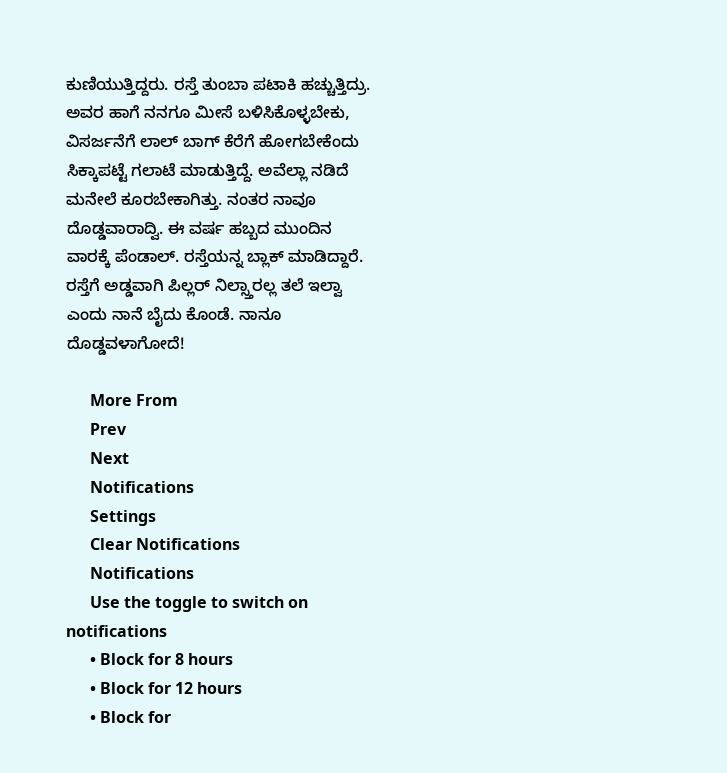ಕುಣಿಯುತ್ತಿದ್ದರು. ರಸ್ತೆ ತುಂಬಾ ಪಟಾಕಿ ಹಚ್ಚುತ್ತಿದ್ರು. ಅವರ ಹಾಗೆ ನನಗೂ ಮೀಸೆ ಬಳಿಸಿಕೊಳ್ಳಬೇಕು, ವಿಸರ್ಜನೆಗೆ ಲಾಲ್ ಬಾಗ್ ಕೆರೆಗೆ ಹೋಗಬೇಕೆಂದು ಸಿಕ್ಕಾಪಟ್ಟೆ ಗಲಾಟೆ ಮಾಡುತ್ತಿದ್ದೆ. ಅವೆಲ್ಲಾ ನಡಿದೆ ಮನೇಲೆ ಕೂರಬೇಕಾಗಿತ್ತು. ನಂತರ ನಾವೂ ದೊಡ್ಡವಾರಾದ್ವಿ. ಈ ವರ್ಷ ಹಬ್ಬದ ಮುಂದಿನ ವಾರಕ್ಕೆ ಪೆಂಡಾಲ್. ರಸ್ತೆಯನ್ನ ಬ್ಲಾಕ್ ಮಾಡಿದ್ದಾರೆ. ರಸ್ತೆಗೆ ಅಡ್ಡವಾಗಿ ಪಿಲ್ಲರ್ ನಿಲ್ಸ್ತಾರಲ್ಲ ತಲೆ ಇಲ್ವಾ ಎಂದು ನಾನೆ ಬೈದು ಕೊಂಡೆ. ನಾನೂ ದೊಡ್ಡವಳಾಗೋದೆ!

      More From
      Prev
      Next
      Notifications
      Settings
      Clear Notifications
      Notifications
      Use the toggle to switch on notifications
      • Block for 8 hours
      • Block for 12 hours
      • Block for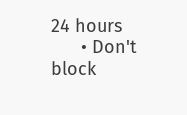24 hours
      • Don't block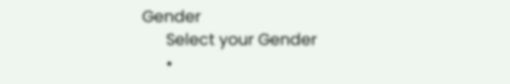Gender
      Select your Gender
      •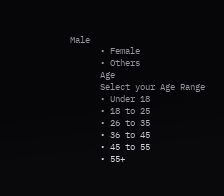Male
      • Female
      • Others
      Age
      Select your Age Range
      • Under 18
      • 18 to 25
      • 26 to 35
      • 36 to 45
      • 45 to 55
      • 55+